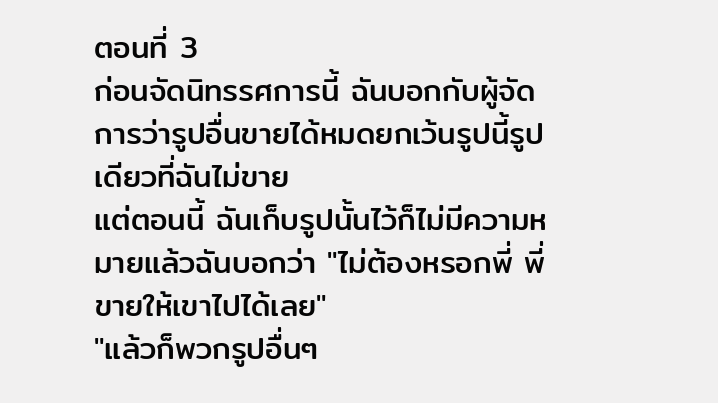ตอนที่ 3
ก่อนจัดนิทรรศการนี้ ฉันบอกกับผู้จัดการว่ารูปอื่นขายได้หมดยกเว้นรูปนี้รูปเดียวที่ฉันไม่ขาย
แต่ตอนนี้ ฉันเก็บรูปนั้นไว้ก็ไม่มีความหมายแล้วฉันบอกว่า "ไม่ต้องหรอกพี่ พี่ขายให้เขาไปได้เลย"
"แล้วก็พวกรูปอื่นๆ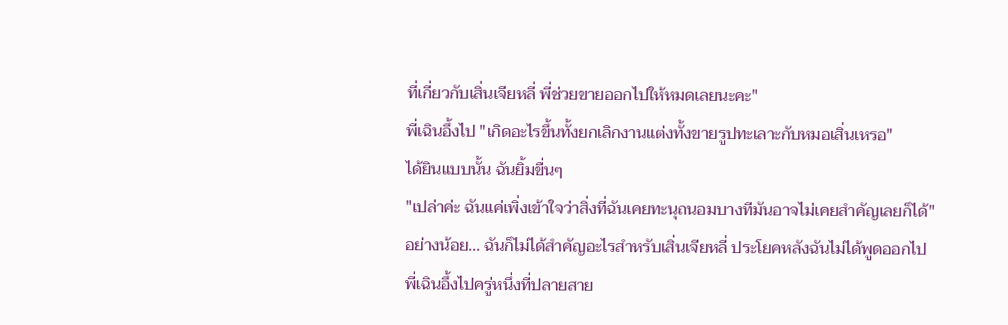ที่เกี่ยวกับเสิ่นเจียหลี่ พี่ช่วยขายออกไปให้หมดเลยนะคะ"
พี่เฉินอึ้งไป "เกิดอะไรขึ้นทั้งยกเลิกงานแต่งทั้งขายรูปทะเลาะกับหมอเสิ่นเหรอ"
ได้ยินแบบนั้น ฉันยิ้มขื่นๆ
"เปล่าค่ะ ฉันแค่เพิ่งเข้าใจว่าสิ่งที่ฉันเคยทะนุถนอมบางทีมันอาจไม่เคยสําคัญเลยก็ได้"
อย่างน้อย... ฉันก็ไม่ได้สำคัญอะไรสําหรับเสิ่นเจียหลี่ ประโยคหลังฉันไม่ได้พูดออกไป
พี่เฉินอึ้งไปครู่หนึ่งที่ปลายสาย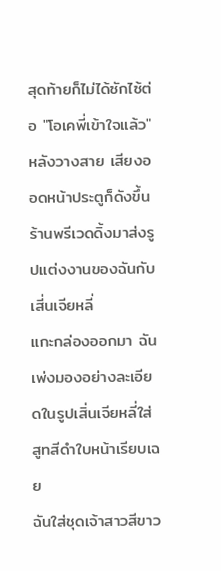สุดท้ายก็ไม่ได้ซักไซ้ต่อ "โอเคพี่เข้าใจแล้ว"
หลังวางสาย เสียงออดหน้าประตูก็ดังขึ้นร้านพรีเวดดิ้งมาส่งรูปแต่งงานของฉันกับเสี่นเจียหลี่
แกะกล่องออกมา ฉันเพ่งมองอย่างละเอียดในรูปเสิ่นเจียหลี่ใส่สูทสีดำใบหน้าเรียบเฉย
ฉันใส่ชุดเจ้าสาวสีขาว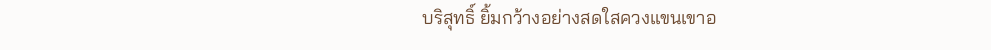บริสุทธิ์ ยิ้มกว้างอย่างสดใสควงแขนเขาอ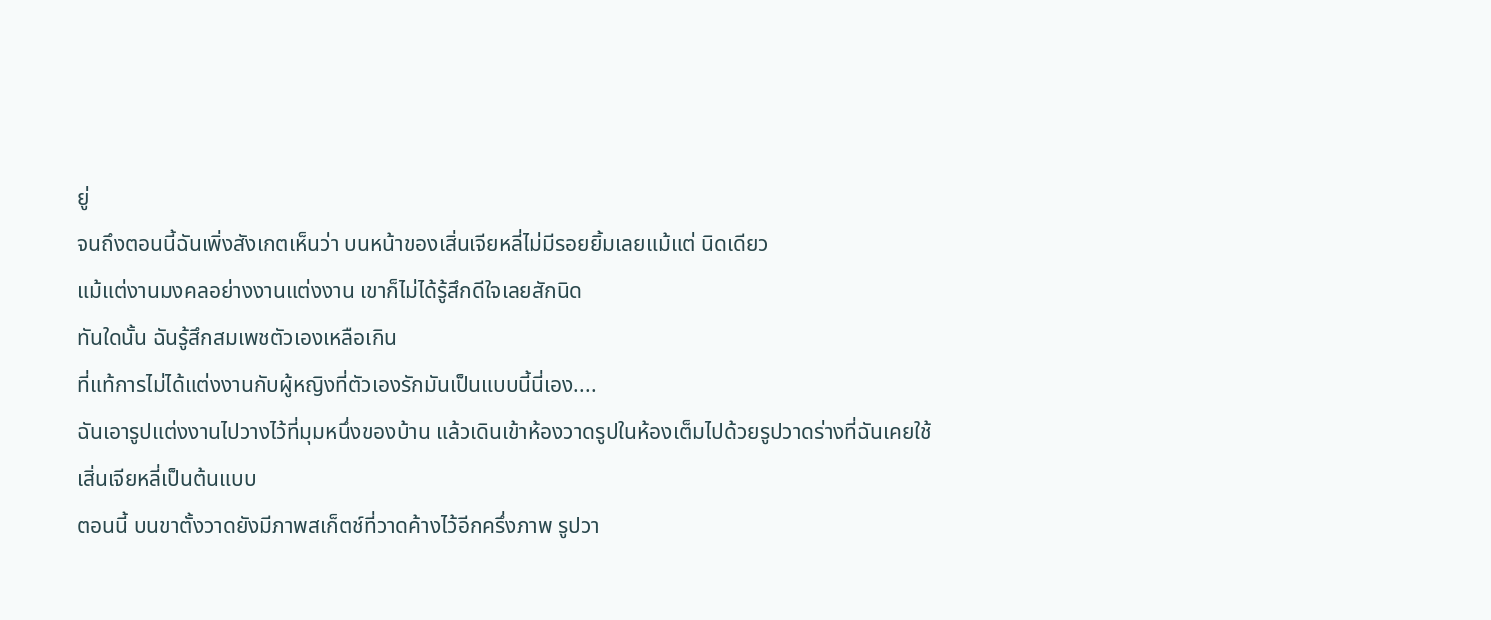ยู่
จนถึงตอนนี้ฉันเพิ่งสังเกตเห็นว่า บนหน้าของเสิ่นเจียหลี่ไม่มีรอยยิ้มเลยแม้แต่ นิดเดียว
แม้แต่งานมงคลอย่างงานแต่งงาน เขาก็ไม่ได้รู้สึกดีใจเลยสักนิด
ทันใดนั้น ฉันรู้สึกสมเพชตัวเองเหลือเกิน
ที่แท้การไม่ได้แต่งงานกับผู้หญิงที่ตัวเองรักมันเป็นแบบนี้นี่เอง....
ฉันเอารูปแต่งงานไปวางไว้ที่มุมหนึ่งของบ้าน แล้วเดินเข้าห้องวาดรูปในห้องเต็มไปด้วยรูปวาดร่างที่ฉันเคยใช้เสิ่นเจียหลี่เป็นต้นแบบ
ตอนนี้ บนขาตั้งวาดยังมีภาพสเก็ตช์ที่วาดค้างไว้อีกครึ่งภาพ รูปวา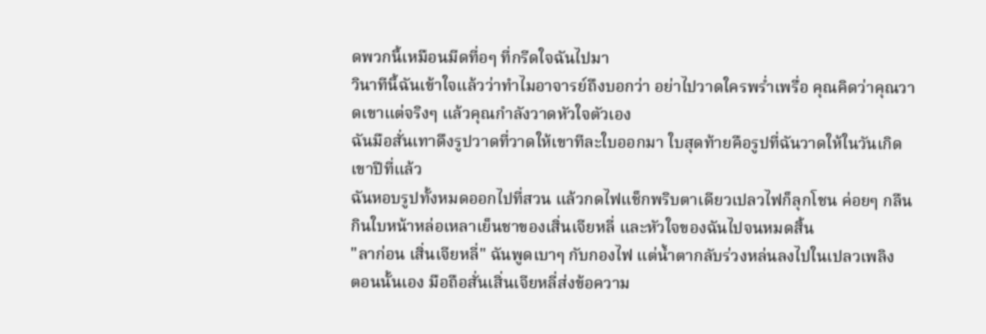ดพวกนี้เหมือนมีดที่อๆ ที่กรีดใจฉันไปมา
วินาทีนี้ฉันเข้าใจแล้วว่าทำไมอาจารย์ถึงบอกว่า อย่าไปวาดใครพร่ำเพรื่อ คุณคิดว่าคุณวาดเขาแต่จริงๆ แล้วคุณกำลังวาดหัวใจตัวเอง
ฉันมือสั่นเทาดึงรูปวาดที่วาดให้เขาทีละใบออกมา ใบสุดท้ายคือรูปที่ฉันวาดให้ในวันเกิดเขาปีที่แล้ว
ฉันหอบรูปทั้งหมดออกไปที่สวน แล้วกดไฟแช็กพริบตาเดียวเปลวไฟก็ลุกโชน ค่อยๆ กลืนกินใบหน้าหล่อเหลาเย็นชาของเสิ่นเจียหลี่ และหัวใจของฉันไปจนหมดสิ้น
"ลาก่อน เสิ่นเจียหลี่" ฉันพูดเบาๆ กับกองไฟ แต่น้ำตากลับร่วงหล่นลงไปในเปลวเพลิง
ตอนนั้นเอง มือถือสั่นเสิ่นเจียหลี่ส่งข้อความ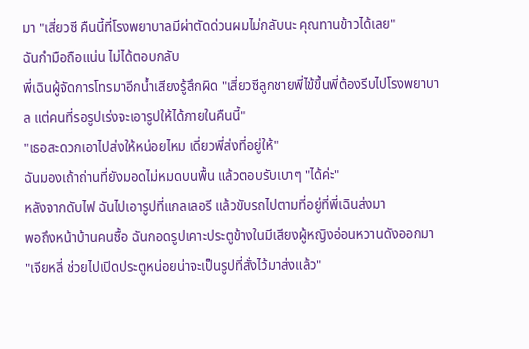มา "เสี่ยวซี คืนนี้ที่โรงพยาบาลมีผ่าตัดด่วนผมไม่กลับนะ คุณทานข้าวได้เลย"
ฉันกำมือถือแน่น ไม่ได้ตอบกลับ
พี่เฉินผู้จัดการโทรมาอีกน้ำเสียงรู้สึกผิด "เสี่ยวซีลูกชายพี่ไข้ขึ้นพี่ต้องรีบไปโรงพยาบาล แต่คนที่รอรูปเร่งจะเอารูปให้ได้ภายในคืนนี้"
"เธอสะดวกเอาไปส่งให้หน่อยไหม เดี่ยวพี่ส่งที่อยู่ให้"
ฉันมองเถ้าถ่านที่ยังมอดไม่หมดบนพื้น แล้วตอบรับเบาๆ "ได้ค่ะ"
หลังจากดับไฟ ฉันไปเอารูปที่แกลเลอรี แล้วขับรถไปตามที่อยู่ที่พี่เฉินส่งมา
พอถึงหน้าบ้านคนซื้อ ฉันกอดรูปเคาะประตูข้างในมีเสียงผู้หญิงอ่อนหวานดังออกมา
"เจียหลี่ ช่วยไปเปิดประตูหน่อยน่าจะเป็นรูปที่สั่งไว้มาส่งแล้ว"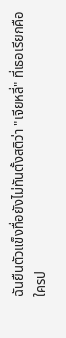ฉันยืนตัวแข็งทื่อยังไม่ทันตั้งสติว่า "เจียหลี่" ที่เธอเรียกคือใครป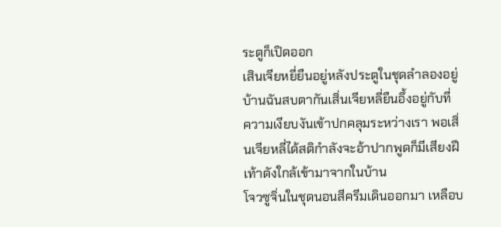ระตูก็เปิดออก
เสินเจียหยี่ยืนอยู่หลังประตูในชุดลำลองอยู่บ้านฉันสบตากันเสิ่นเจียหลี่ยืนอึ้งอยู่กับที่
ความเงียบงันเข้าปกคลุมระหว่างเรา พอเสิ่นเจียหลี่ได้สติกำลังจะอ้าปากพูดก็มีเสียงฝีเท้าดังใกล้เข้ามาจากในบ้าน
โจวซูจิ่นในชุดนอนสีครีมเดินออกมา เหลือบ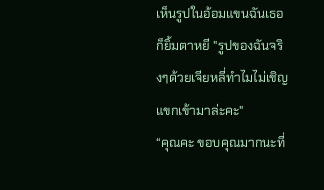เห็นรูปในอ้อมแขนฉันเธอก็ยิ้มตาหยี "รูปของฉันจริงๆด้วยเจียหลี่ทำไมไม่เชิญแขกเข้ามาล่ะคะ"
“คุณคะ ขอบคุณมากนะที่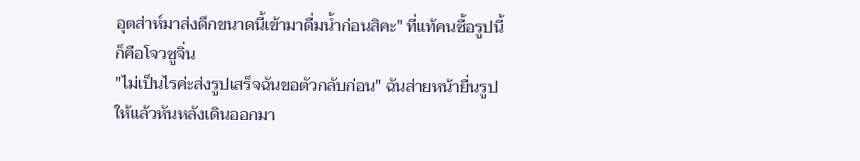อุตส่าห์มาส่งดึกขนาดนี้เข้ามาดื่มน้ำก่อนสิคะ" ที่แท้คนซื้อรูปนี้ก็คือโจวซูจิ่น
"ไม่เป็นไรค่ะส่งรูปเสร็จฉันขอตัวกลับก่อน" ฉันส่ายหน้ายื่นรูปให้แล้วหันหลังเดินออกมา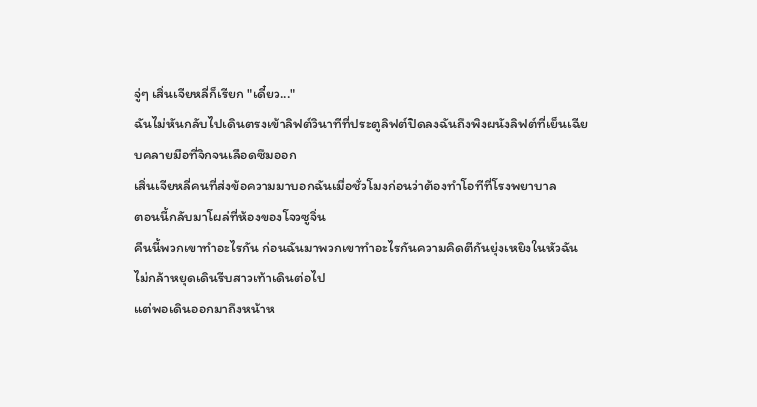จู่ๆ เสิ่นเจียหลี่ก็เรียก "เดี๋ยว..."
ฉันไม่หันกลับไปเดินตรงเข้าลิฟต์วินาทีที่ประตูลิฟต์ปิดลงฉันถึงพิงผนังลิฟต์ที่เย็นเฉียบคลายมือที่จิกจนเลือดซึมออก
เสิ่นเจียหลี่คนที่ส่งข้อความมาบอกฉันเมื่อชั่วโมงก่อนว่าต้องทำโอทีที่โรงพยาบาล
ตอนนี้กลับมาโผล่ที่ห้องของโจวซูจิ่น
คืนนี้พวกเขาทำอะไรกัน ก่อนฉันมาพวกเขาทำอะไรกันความคิดตีกันยุ่งเหยิงในหัวฉันไม่กล้าหยุดเดินรีบสาวเท้าเดินต่อไป
แต่พอเดินออกมาถึงหน้าห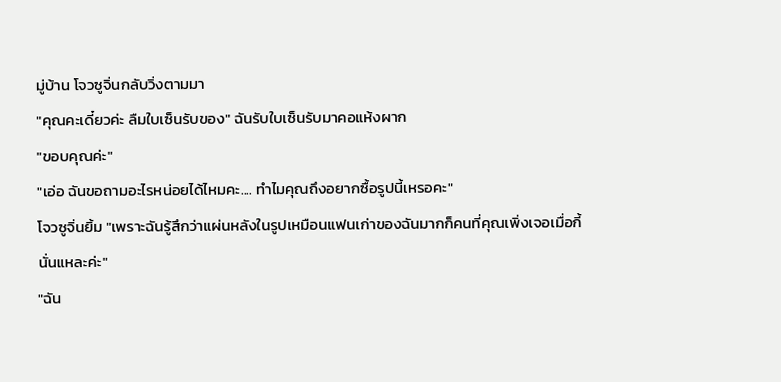มู่บ้าน โจวซูจิ่นกลับวิ่งตามมา
"คุณคะเดี๋ยวค่ะ ลืมใบเซ็นรับของ" ฉันรับใบเซ็นรับมาคอแห้งผาก
"ขอบคุณค่ะ"
"เอ่อ ฉันขอถามอะไรหน่อยได้ไหมคะ.... ทำไมคุณถึงอยากซื้อรูปนี้เหรอคะ"
โจวซูจิ่นยิ้ม "เพราะฉันรู้สึกว่าแผ่นหลังในรูปเหมือนแฟนเก่าของฉันมากก็คนที่คุณเพิ่งเจอเมื่อกี้นั่นแหละค่ะ"
"ฉัน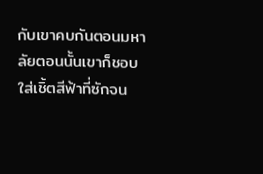กับเขาคบกันตอนมหาลัยตอนนั้นเขาก็ชอบใส่เชิ้ตสีฟ้าที่ซักจน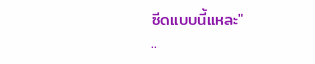ซีดแบบนี้แหละ"
..